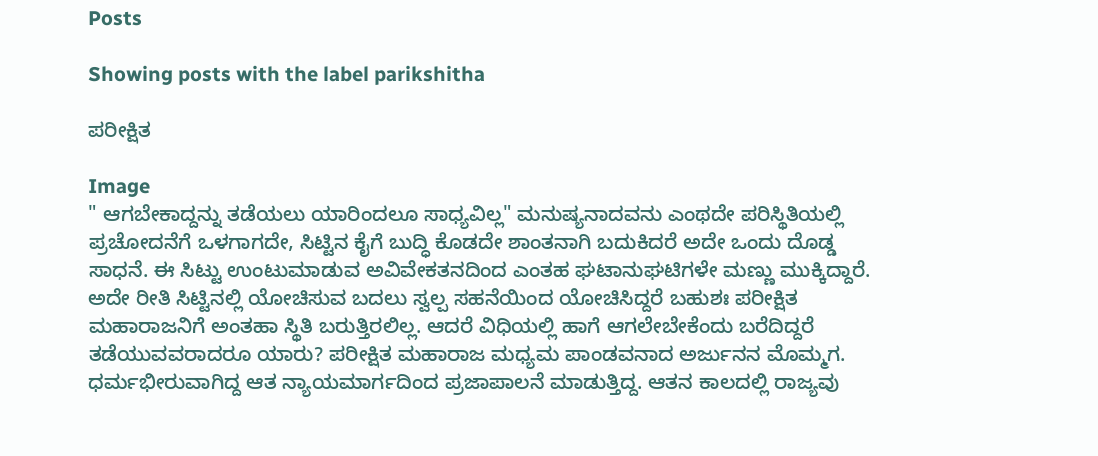Posts

Showing posts with the label parikshitha

ಪರೀಕ್ಷಿತ

Image
" ಆಗಬೇಕಾದ್ದನ್ನು ತಡೆಯಲು ಯಾರಿಂದಲೂ ಸಾಧ್ಯವಿಲ್ಲ" ಮನುಷ್ಯನಾದವನು ಎಂಥದೇ ಪರಿಸ್ಥಿತಿಯಲ್ಲಿ ಪ್ರಚೋದನೆಗೆ ಒಳಗಾಗದೇ, ಸಿಟ್ಟಿನ ಕೈಗೆ ಬುದ್ಧಿ ಕೊಡದೇ ಶಾಂತನಾಗಿ ಬದುಕಿದರೆ ಅದೇ ಒಂದು ದೊಡ್ಡ ಸಾಧನೆ. ಈ ಸಿಟ್ಟು ಉಂಟುಮಾಡುವ ಅವಿವೇಕತನದಿಂದ ಎಂತಹ ಘಟಾನುಘಟಿಗಳೇ ಮಣ್ಣು ಮುಕ್ಕಿದ್ದಾರೆ. ಅದೇ ರೀತಿ ಸಿಟ್ಟಿನಲ್ಲಿ ಯೋಚಿಸುವ ಬದಲು ಸ್ವಲ್ಪ ಸಹನೆಯಿಂದ ಯೋಚಿಸಿದ್ದರೆ ಬಹುಶಃ ಪರೀಕ್ಷಿತ ಮಹಾರಾಜನಿಗೆ ಅಂತಹಾ ಸ್ಥಿತಿ ಬರುತ್ತಿರಲಿಲ್ಲ. ಆದರೆ ವಿಧಿಯಲ್ಲಿ ಹಾಗೆ ಆಗಲೇಬೇಕೆಂದು ಬರೆದಿದ್ದರೆ ತಡೆಯುವವರಾದರೂ ಯಾರು? ಪರೀಕ್ಷಿತ ಮಹಾರಾಜ ಮಧ್ಯಮ ಪಾಂಡವನಾದ ಅರ್ಜುನನ ಮೊಮ್ಮಗ. ಧರ್ಮಭೀರುವಾಗಿದ್ದ ಆತ ನ್ಯಾಯಮಾರ್ಗದಿಂದ ಪ್ರಜಾಪಾಲನೆ ಮಾಡುತ್ತಿದ್ದ. ಆತನ ಕಾಲದಲ್ಲಿ ರಾಜ್ಯವು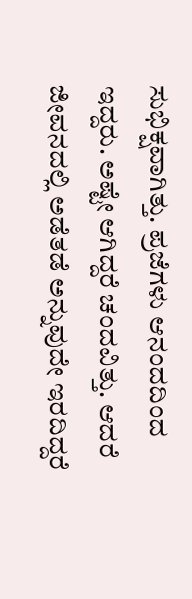ಸುಭಿಕ್ಷವಾಗಿತ್ತು. ಪ್ರಜೆಗಳು ಆನಂದದಿಂದ ಇದ್ದರು. ಅಷ್ಟೇ ಆಗಿದ್ದರೆ ಚಂದವಿತ್ತು. ಆದರೆ ಜೀವನದಲ್ಲಿ ಅಡೆತಡೆ ಅನ್ನುವುದೇ ಇರದಿದ್ದರೆ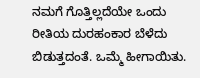ನಮಗೆ ಗೊತ್ತಿಲ್ಲದೆಯೇ ಒಂದು ರೀತಿಯ ದುರಹಂಕಾರ ಬೆಳೆದು ಬಿಡುತ್ತದಂತೆ. ಒಮ್ಮೆ ಹೀಗಾಯಿತು.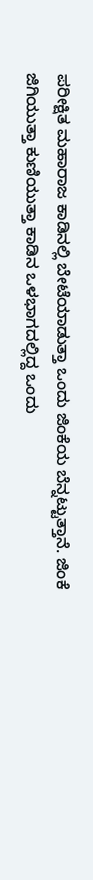ಪರೀಕ್ಷಿತ ಮಹಾರಾಜ ಕಾಡಿನಲ್ಲಿ ಬೇಟೆಯಾಡುತ್ತಾ ಒಂದು ಜಿಂಕೆಯ ಬೆನ್ನಟ್ಟುತ್ತಾನೆ. ಜಿಂಕೆ ಜಿಗಿಯುತ್ತಾ ಕುಣಿಯುತ್ತಾ ಕಾಡಿನ ಒಳಭಾಗದಲ್ಲಿದ್ದ ಒಂದು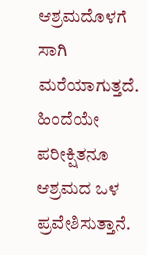ಆಶ್ರಮದೊಳಗೆ ಸಾಗಿ ಮರೆಯಾಗುತ್ತದೆ. ಹಿಂದೆಯೇ ಪರೀಕ್ಷಿತನೂ ಆಶ್ರಮದ ಒಳ ಪ್ರವೇಶಿಸುತ್ತಾನೆ.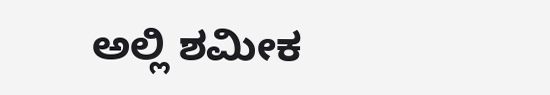ಅಲ್ಲಿ ಶಮೀಕ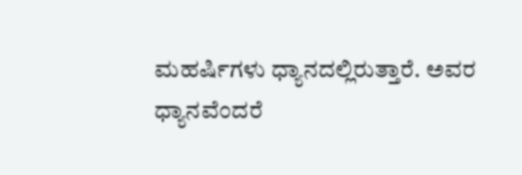ಮಹರ್ಷಿಗಳು ಧ್ಯಾನದಲ್ಲಿರುತ್ತಾರೆ. ಅವರ ಧ್ಯಾನವೆಂದರೆ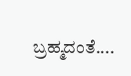ಬ್ರಹ್ಮದಂತೆ....